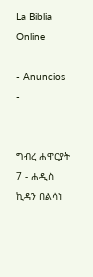La Biblia Online

- Anuncios -


ግብረ ሐዋርያት 7 - ሐዲስ ኪዳን በልሳነ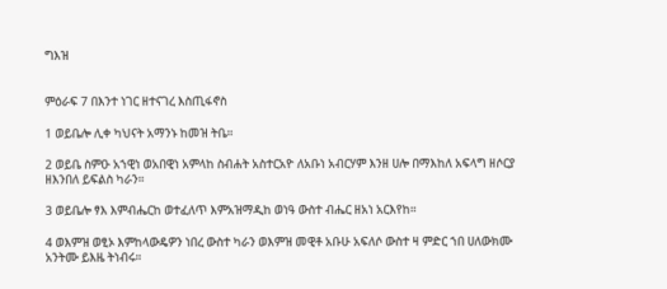ግእዝ


ምዕራፍ 7 በእንተ ነገር ዘተናገረ እስጢፋኖስ

1 ወይቤሎ ሊቀ ካህናት አማንኑ ከመዝ ትቤ።

2 ወይቤ ስምዑ አኀዊነ ወአበዊነ አምላከ ስብሐት አስተርአዮ ለአቡነ አብርሃም እንዘ ሀሎ በማእከለ አፍላግ ዘሶርያ ዘእንበለ ይፍልስ ካራን።

3 ወይቤሎ ፃእ እምብሔርከ ወተፈለጥ እምአዝማዲከ ወነዓ ውስተ ብሔር ዘአነ አርእየከ።

4 ወእምዝ ወፂኦ እምከላውዴዎን ነበረ ውስተ ካራን ወእምዝ መዊቶ አቡሁ አፍለሶ ውስተ ዛ ምድር ኀበ ሀለውክሙ አንትሙ ይእዜ ትነብሩ።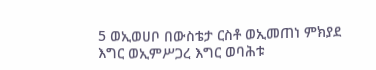5 ወኢወሀቦ በውስቴታ ርስቶ ወኢመጠነ ምክያደ እግር ወኢምሥጋረ እግር ወባሕቱ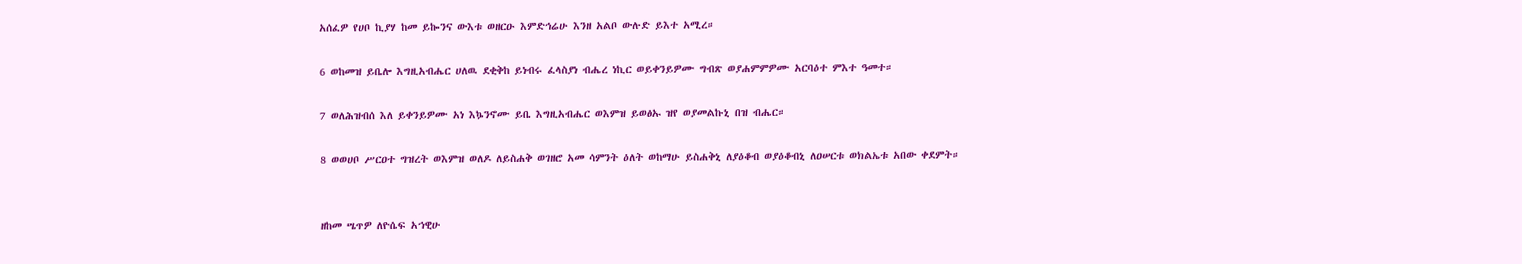አሰፈዎ የሀቦ ኪያሃ ከመ ይኰንና ውእቱ ወዘርዑ እምድኅሬሁ እንዘ አልቦ ውሉድ ይእተ አሚረ።

6 ወከመዝ ይቤሎ እግዚአብሔር ሀለዉ ደቂቅከ ይነብሩ ፈላስያነ ብሔረ ነኪር ወይቀንይዎሙ ግብጽ ወያሐምምዎሙ አርባዕተ ምእተ ዓመተ።

7 ወለሕዝብሰ እለ ይቀንይዎሙ አነ እኴንኖሙ ይቤ እግዚአብሔር ወእምዝ ይወፅኡ ዝየ ወያመልኩኒ በዝ ብሔር።

8 ወወሀቦ ሥርዐተ ግዝረት ወእምዝ ወለዶ ለይስሐቅ ወገዘሮ አመ ሳምንት ዕለት ወከማሁ ይስሐቅኒ ለያዕቆብ ወያዕቆብኒ ለዐሠርቱ ወክልኤቱ አበው ቀደምት።


ዘከመ ሤጥዎ ለዮሴፍ አኀዊሁ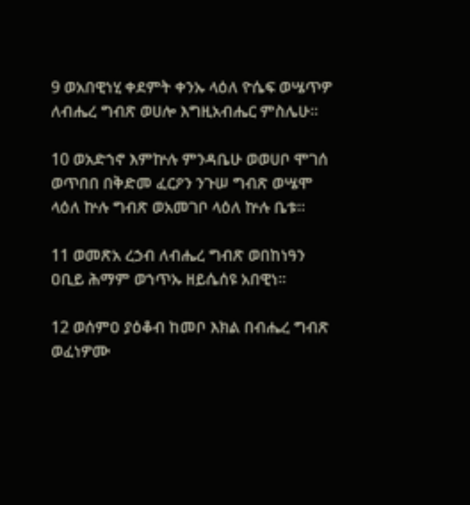9 ወአበዊነሂ ቀደምት ቀንኡ ላዕለ ዮሴፍ ወሤጥዎ ለብሔረ ግብጽ ወሀሎ እግዚአብሔር ምስሌሁ።

10 ወአድኀኖ እምኵሉ ምንዳቤሁ ወወሀቦ ሞገሰ ወጥበበ በቅድመ ፈርዖን ንጉሠ ግብጽ ወሤሞ ላዕለ ኵሉ ግብጽ ወአመገቦ ላዕለ ኵሉ ቤቱ።

11 ወመጽአ ረኃብ ለብሔረ ግብጽ ወበከነዓን ዐቢይ ሕማም ወኀጥኡ ዘይሴሰዩ አበዊነ።

12 ወሰምዐ ያዕቆብ ከመቦ እክል በብሔረ ግብጽ ወፈነዎሙ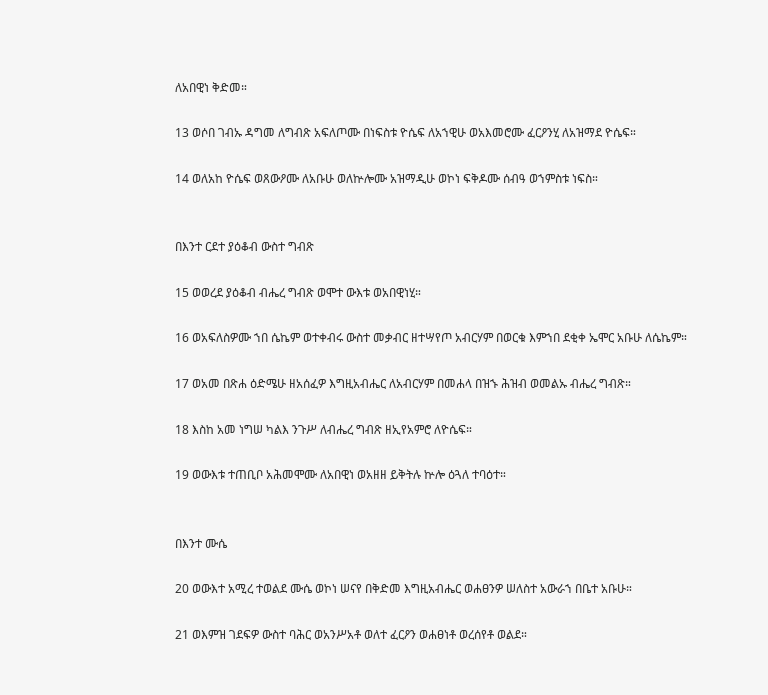ለአበዊነ ቅድመ።

13 ወሶበ ገብኡ ዳግመ ለግብጽ አፍለጦሙ በነፍስቱ ዮሴፍ ለአኀዊሁ ወአእመሮሙ ፈርዖንሂ ለአዝማደ ዮሴፍ።

14 ወለአከ ዮሴፍ ወጸውዖሙ ለአቡሁ ወለኵሎሙ አዝማዲሁ ወኮነ ፍቅዶሙ ሰብዓ ወኀምስቱ ነፍስ።


በእንተ ርደተ ያዕቆብ ውስተ ግብጽ

15 ወወረደ ያዕቆብ ብሔረ ግብጽ ወሞተ ውእቱ ወአበዊነሂ።

16 ወአፍለስዎሙ ኀበ ሴኬም ወተቀብሩ ውስተ መቃብር ዘተሣየጦ አብርሃም በወርቁ እምኀበ ደቂቀ ኤሞር አቡሁ ለሴኬም።

17 ወአመ በጽሐ ዕድሜሁ ዘአሰፈዎ እግዚአብሔር ለአብርሃም በመሐላ በዝኁ ሕዝብ ወመልኡ ብሔረ ግብጽ።

18 እስከ አመ ነግሠ ካልእ ንጉሥ ለብሔረ ግብጽ ዘኢየአምሮ ለዮሴፍ።

19 ወውእቱ ተጠቢቦ አሕመሞሙ ለአበዊነ ወአዘዘ ይቅትሉ ኵሎ ዕጓለ ተባዕተ።


በእንተ ሙሴ

20 ወውእተ አሚረ ተወልደ ሙሴ ወኮነ ሠናየ በቅድመ እግዚአብሔር ወሐፀንዎ ሠለስተ አውራኀ በቤተ አቡሁ።

21 ወእምዝ ገደፍዎ ውስተ ባሕር ወአንሥአቶ ወለተ ፈርዖን ወሐፀነቶ ወረሰየቶ ወልደ።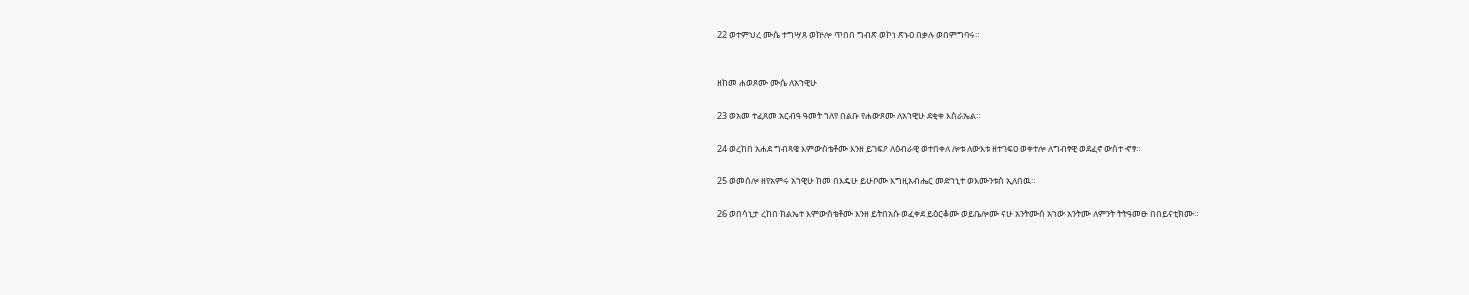22 ወተምህረ ሙሴ ተግሣጸ ወኵሎ ጥበበ ግብጽ ወኮነ ጽኑዐ በቃሉ ወበምግባሩ።


ዘከመ ሐወጾሙ ሙሴ ለአኀዊሁ

23 ወአመ ተፈጸመ አርብዓ ዓመት ኀለየ በልቡ የሐውጾሙ ለአኀዊሁ ደቂቀ እስራኤል።

24 ወረከበ አሐደ ግብጻዌ እምውስቴቶሙ እንዘ ይገፍዖ ለዕብራዊ ወተበቀለ ሎቱ ለውእቱ ዘተገፍዐ ወቀተሎ ለግብፃዊ ወደፈኖ ውስተ ኆፃ።

25 ወመሰሎ ዘየአምሩ አኀዊሁ ከመ በእዴሁ ይሁቦሙ እግዚአብሔር መድኀኒተ ወእሙንቱሰ ኢለበዉ።

26 ወበሳኒታ ረከበ ክልኤተ እምውስቴቶሙ እንዘ ይትበአሱ ወፈቀደ ይዕርቆሙ ወይቤሎሙ ናሁ አንትሙሰ አኀው አንትሙ ለምንት ትትዓመፁ በበይናቲክሙ።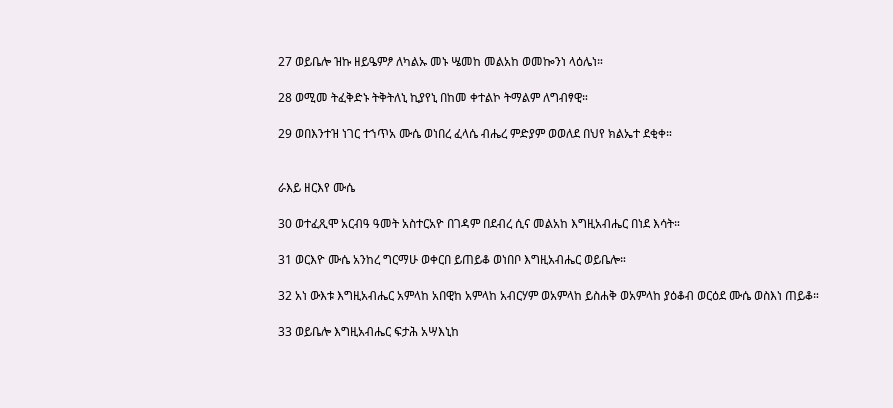27 ወይቤሎ ዝኩ ዘይዔምፆ ለካልኡ መኑ ሤመከ መልአከ ወመኰንነ ላዕሌነ።

28 ወሚመ ትፈቅድኑ ትቅትለኒ ኪያየኒ በከመ ቀተልኮ ትማልም ለግብፃዊ።

29 ወበእንተዝ ነገር ተኀጥአ ሙሴ ወነበረ ፈላሴ ብሔረ ምድያም ወወለደ በህየ ክልኤተ ደቂቀ።


ራእይ ዘርእየ ሙሴ

30 ወተፈጺሞ አርብዓ ዓመት አስተርአዮ በገዳም በደብረ ሲና መልአከ እግዚአብሔር በነደ እሳት።

31 ወርእዮ ሙሴ አንከረ ግርማሁ ወቀርበ ይጠይቆ ወነበቦ እግዚአብሔር ወይቤሎ።

32 አነ ውእቱ እግዚአብሔር አምላከ አበዊከ አምላከ አብርሃም ወአምላከ ይስሐቅ ወአምላከ ያዕቆብ ወርዕደ ሙሴ ወስእነ ጠይቆ።

33 ወይቤሎ እግዚአብሔር ፍታሕ አሣእኒከ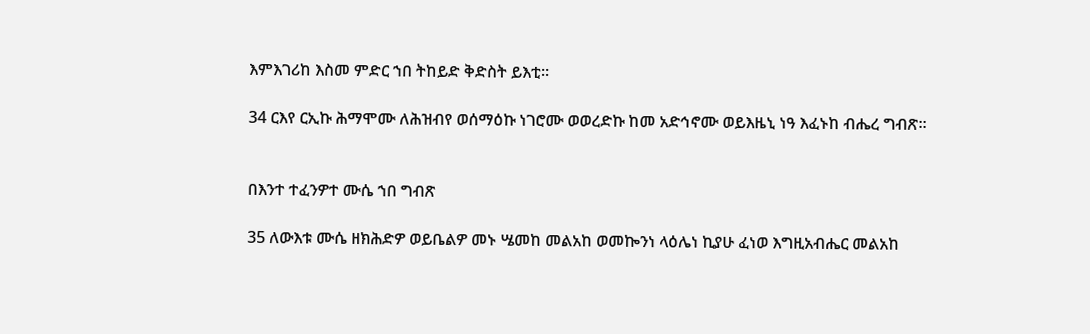እምእገሪከ እስመ ምድር ኀበ ትከይድ ቅድስት ይእቲ።

34 ርእየ ርኢኩ ሕማሞሙ ለሕዝብየ ወሰማዕኩ ነገሮሙ ወወረድኩ ከመ አድኅኖሙ ወይእዜኒ ነዓ እፈኑከ ብሔረ ግብጽ።


በእንተ ተፈንዎተ ሙሴ ኀበ ግብጽ

35 ለውእቱ ሙሴ ዘክሕድዎ ወይቤልዎ መኑ ሤመከ መልአከ ወመኰንነ ላዕሌነ ኪያሁ ፈነወ እግዚአብሔር መልአከ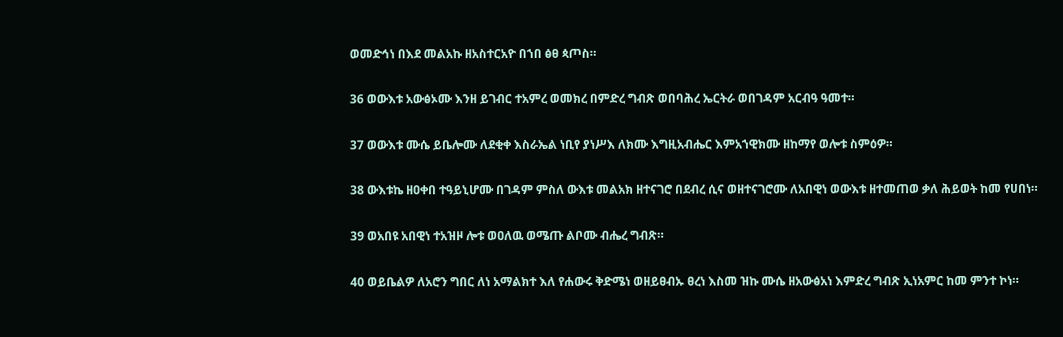ወመድኅነ በእደ መልአኩ ዘአስተርአዮ በኀበ ፅፀ ጳጦስ።

36 ወውእቱ አውፅኦሙ እንዘ ይገብር ተአምረ ወመክረ በምድረ ግብጽ ወበባሕረ ኤርትራ ወበገዳም አርብዓ ዓመተ።

37 ወውእቱ ሙሴ ይቤሎሙ ለደቂቀ እስራኤል ነቢየ ያነሥእ ለክሙ እግዚአብሔር እምአኀዊክሙ ዘከማየ ወሎቱ ስምዕዎ።

38 ውእቱኬ ዘዐቀበ ተዓይኒሆሙ በገዳም ምስለ ውእቱ መልአክ ዘተናገሮ በደብረ ሲና ወዘተናገሮሙ ለአበዊነ ወውእቱ ዘተመጠወ ቃለ ሕይወት ከመ የሀበነ።

39 ወአበዩ አበዊነ ተአዝዞ ሎቱ ወዐለዉ ወሜጡ ልቦሙ ብሔረ ግብጽ።

40 ወይቤልዎ ለአሮን ግበር ለነ አማልክተ እለ የሐውሩ ቅድሜነ ወዘይፀብኡ ፀረነ እስመ ዝኩ ሙሴ ዘአውፅአነ እምድረ ግብጽ ኢነአምር ከመ ምንተ ኮነ።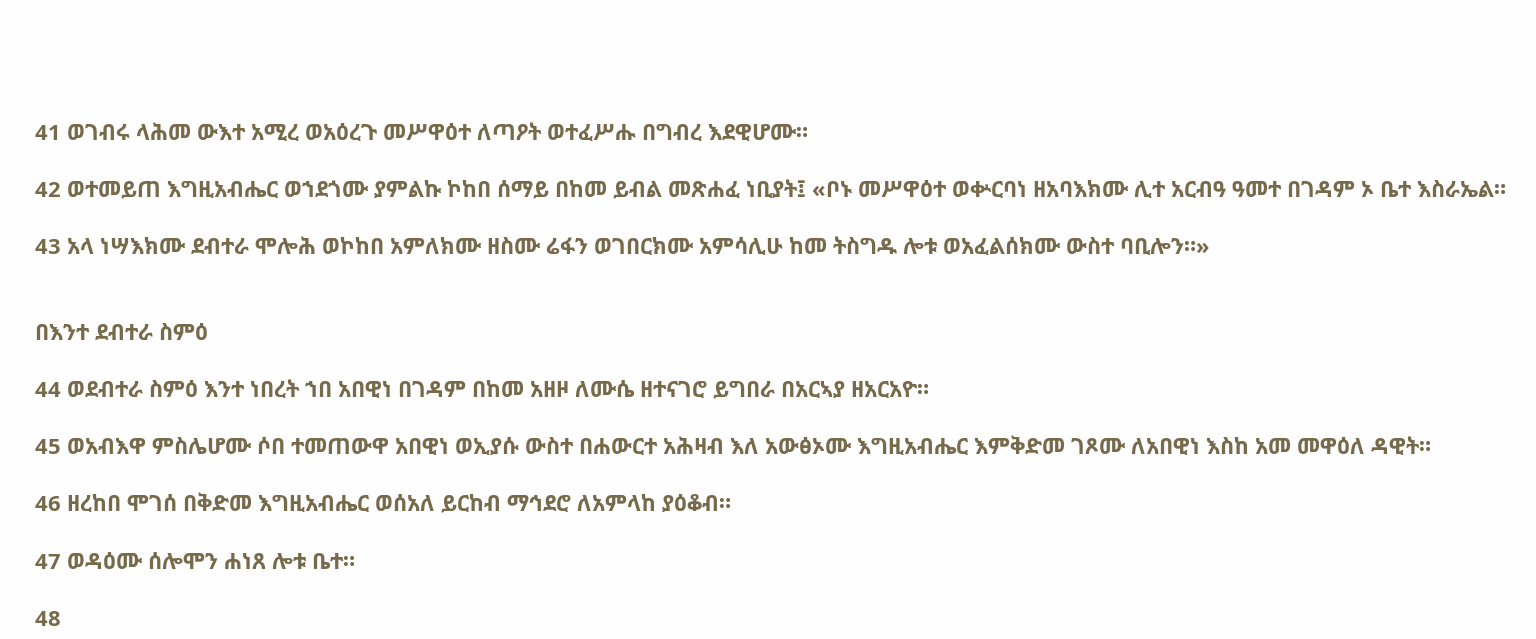41 ወገብሩ ላሕመ ውእተ አሚረ ወአዕረጉ መሥዋዕተ ለጣዖት ወተፈሥሑ በግብረ እደዊሆሙ።

42 ወተመይጠ እግዚአብሔር ወኀደጎሙ ያምልኩ ኮከበ ሰማይ በከመ ይብል መጽሐፈ ነቢያት፤ «ቦኑ መሥዋዕተ ወቍርባነ ዘአባእክሙ ሊተ አርብዓ ዓመተ በገዳም ኦ ቤተ እስራኤል።

43 አላ ነሣእክሙ ደብተራ ሞሎሕ ወኮከበ አምለክሙ ዘስሙ ሬፋን ወገበርክሙ አምሳሊሁ ከመ ትስግዱ ሎቱ ወአፈልሰክሙ ውስተ ባቢሎን።»


በእንተ ደብተራ ስምዕ

44 ወደብተራ ስምዕ እንተ ነበረት ኀበ አበዊነ በገዳም በከመ አዘዞ ለሙሴ ዘተናገሮ ይግበራ በአርኣያ ዘአርአዮ።

45 ወአብእዋ ምስሌሆሙ ሶበ ተመጠውዋ አበዊነ ወኢያሱ ውስተ በሐውርተ አሕዛብ እለ አውፅኦሙ እግዚአብሔር እምቅድመ ገጾሙ ለአበዊነ እስከ አመ መዋዕለ ዳዊት።

46 ዘረከበ ሞገሰ በቅድመ እግዚአብሔር ወሰአለ ይርከብ ማኅደሮ ለአምላከ ያዕቆብ።

47 ወዳዕሙ ሰሎሞን ሐነጸ ሎቱ ቤተ።

48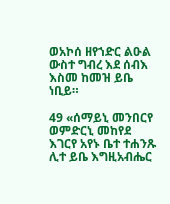ወአኮሰ ዘየኀድር ልዑል ውስተ ግብረ እደ ሰብእ እስመ ከመዝ ይቤ ነቢይ።

49 «ሰማይኒ መንበርየ ወምድርኒ መከየደ እገርየ አየኑ ቤተ ተሐንጹ ሊተ ይቤ እግዚአብሔር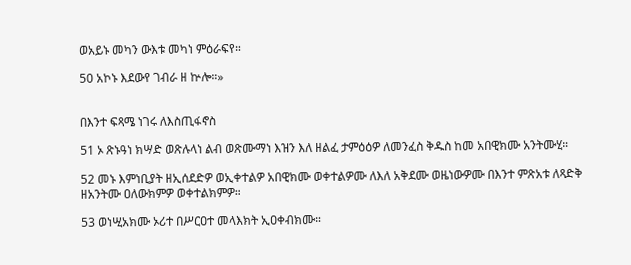ወአይኑ መካን ውእቱ መካነ ምዕራፍየ።

50 አኮኑ እደውየ ገብራ ዘ ኵሎ።»


በእንተ ፍጻሜ ነገሩ ለእስጢፋኖስ

51 ኦ ጽኑዓነ ክሣድ ወጽሉላነ ልብ ወጽሙማነ እዝን እለ ዘልፈ ታምዕዕዎ ለመንፈስ ቅዱስ ከመ አበዊክሙ አንትሙሂ።

52 መኑ እምነቢያት ዘኢሰደድዎ ወኢቀተልዎ አበዊክሙ ወቀተልዎሙ ለእለ አቅደሙ ወዜነውዎሙ በእንተ ምጽአቱ ለጻድቅ ዘአንትሙ ዐለውክምዎ ወቀተልክምዎ።

53 ወነሢአክሙ ኦሪተ በሥርዐተ መላእክት ኢዐቀብክሙ።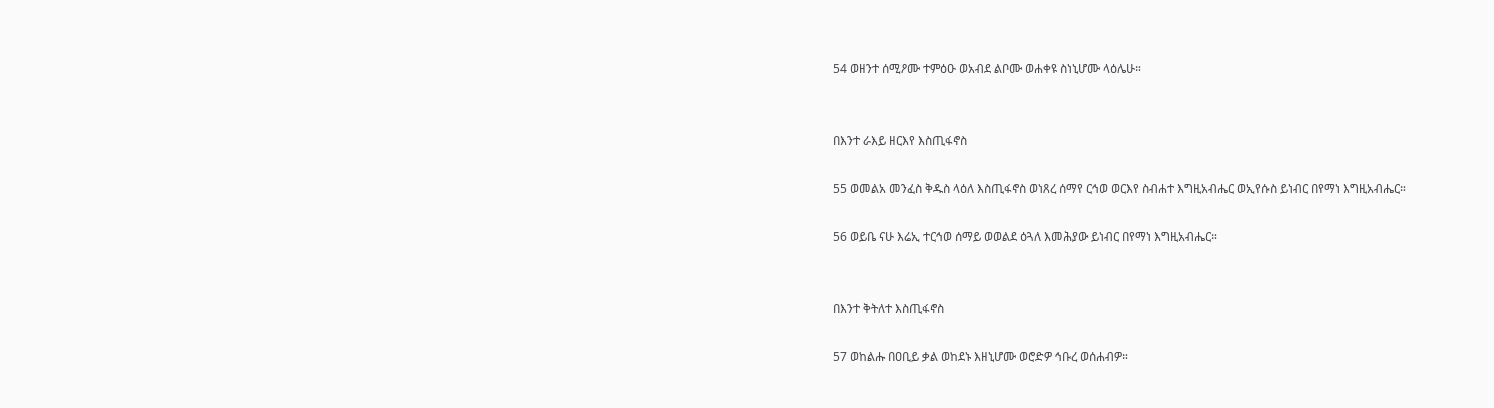54 ወዘንተ ሰሚዖሙ ተምዕዑ ወአብደ ልቦሙ ወሐቀዩ ስነኒሆሙ ላዕሌሁ።


በእንተ ራእይ ዘርእየ እስጢፋኖስ

55 ወመልአ መንፈስ ቅዱስ ላዕለ እስጢፋኖስ ወነጸረ ሰማየ ርኅወ ወርእየ ስብሐተ እግዚአብሔር ወኢየሱስ ይነብር በየማነ እግዚአብሔር።

56 ወይቤ ናሁ እሬኢ ተርኅወ ሰማይ ወወልደ ዕጓለ እመሕያው ይነብር በየማነ እግዚአብሔር።


በእንተ ቅትለተ እስጢፋኖስ

57 ወከልሑ በዐቢይ ቃል ወከደኑ እዘኒሆሙ ወሮድዎ ኅቡረ ወሰሐብዎ።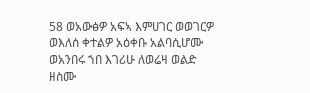58 ወአውፅዎ አፍኣ እምሀገር ወወገርዎ ወእለሰ ቀተልዎ አዕቀቡ አልባሲሆሙ ወአንበሩ ኀበ እገሪሁ ለወሬዛ ወልድ ዘስሙ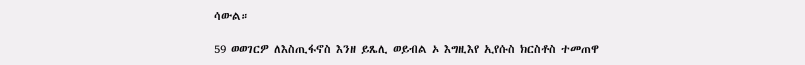ሳውል።

59 ወወገርዎ ለእስጢፋኖስ እንዘ ይጼሊ ወይብል ኦ እግዚእየ ኢየሱስ ክርስቶስ ተመጠዋ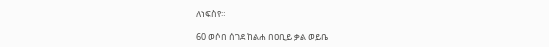ለነፍስየ።

60 ወሶበ ሰገደ ከልሐ በዐቢይ ቃል ወይቤ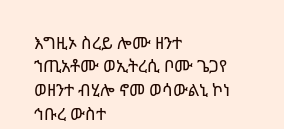እግዚኦ ስረይ ሎሙ ዘንተ ኀጢአቶሙ ወኢትረሲ ቦሙ ጌጋየ ወዘንተ ብሂሎ ኖመ ወሳውልኒ ኮነ ኅቡረ ውስተ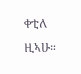ቀቲለ ዚኣሁ።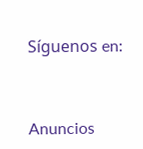Síguenos en:



Anuncios